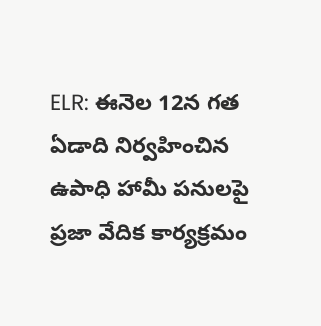ELR: ఈనెల 12న గత ఏడాది నిర్వహించిన ఉపాధి హామీ పనులపై ప్రజా వేదిక కార్యక్రమం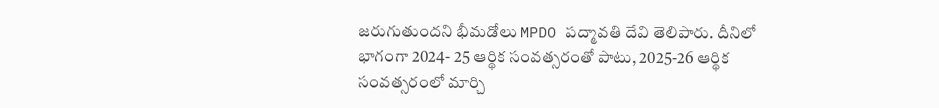జరుగుతుందని భీమడోలు MPDO పద్మావతి దేవి తెలిపారు. దీనిలో భాగంగా 2024- 25 ఆర్థిక సంవత్సరంతో పాటు, 2025-26 ఆర్థిక సంవత్సరంలో మార్చి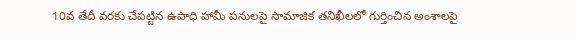10వ తేదీ వరకు చేపట్టిన ఉపాధి హామీ పనులపై సామాజిక తనిఖీలలో గుర్తించిన అంశాలపై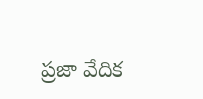ప్రజా వేదిక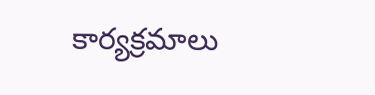కార్యక్రమాలు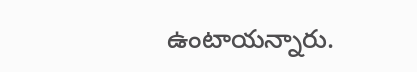ఉంటాయన్నారు.